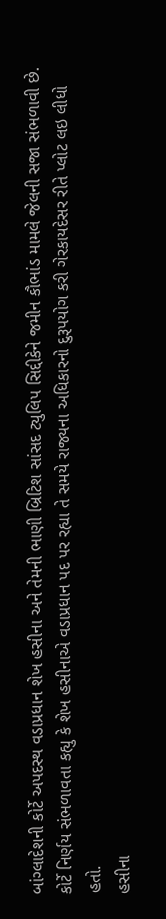બાંગ્લાદેશની કોર્ટે અપદસ્થ વડાપ્રધાન શેખ હસીના અને તેમની ભાણી બ્રિટિશ સાંસદ ટ્યુલિપ સિદ્દીકેને જમીન કૌભાંડ મામલે જેલની સજા સંભળાવી છે. કોર્ટે નિર્ણય સંભળાવતા કહ્યુ કે શેખ હસીનાએ વડાપ્રધાન પદ પર રહ્યા તે સમયે રાજ્યના અધિકારનો દુરૂપયોગ કરી ગેરકાયદેસર રીતે પ્લોટ લઇ લીધો હતો.
હસીના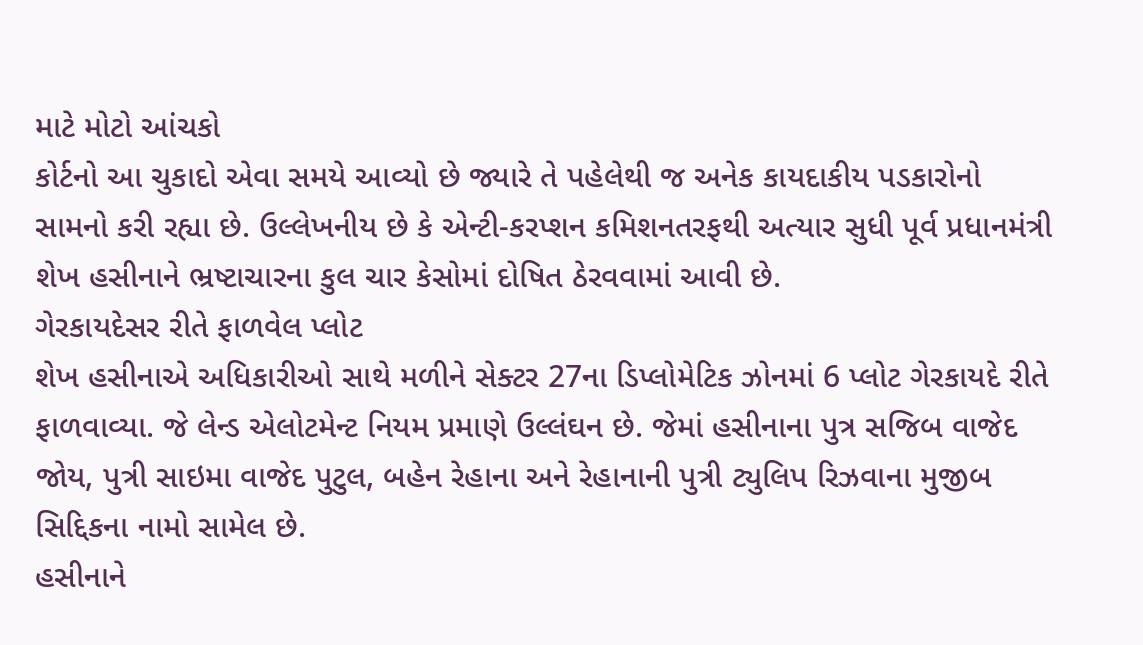માટે મોટો આંચકો
કોર્ટનો આ ચુકાદો એવા સમયે આવ્યો છે જ્યારે તે પહેલેથી જ અનેક કાયદાકીય પડકારોનો સામનો કરી રહ્યા છે. ઉલ્લેખનીય છે કે એન્ટી-કરપ્શન કમિશનતરફથી અત્યાર સુધી પૂર્વ પ્રધાનમંત્રી શેખ હસીનાને ભ્રષ્ટાચારના કુલ ચાર કેસોમાં દોષિત ઠેરવવામાં આવી છે.
ગેરકાયદેસર રીતે ફાળવેલ પ્લોટ
શેખ હસીનાએ અધિકારીઓ સાથે મળીને સેક્ટર 27ના ડિપ્લોમેટિક ઝોનમાં 6 પ્લોટ ગેરકાયદે રીતે ફાળવાવ્યા. જે લેન્ડ એલોટમેન્ટ નિયમ પ્રમાણે ઉલ્લંઘન છે. જેમાં હસીનાના પુત્ર સજિબ વાજેદ જોય, પુત્રી સાઇમા વાજેદ પુટુલ, બહેન રેહાના અને રેહાનાની પુત્રી ટ્યુલિપ રિઝવાના મુજીબ સિદ્દિકના નામો સામેલ છે.
હસીનાને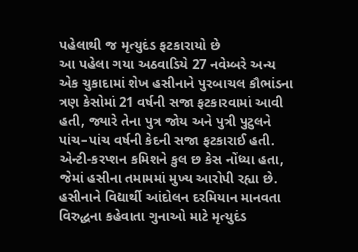પહેલાથી જ મૃત્યુદંડ ફટકારાયો છે
આ પહેલા ગયા અઠવાડિયે 27 નવેમ્બરે અન્ય એક ચુકાદામાં શેખ હસીનાને પુરબાચલ કૌભાંડના ત્રણ કેસોમાં 21 વર્ષની સજા ફટકારવામાં આવી હતી, જ્યારે તેના પુત્ર જોય અને પુત્રી પુટુલને પાંચ–પાંચ વર્ષની કેદની સજા ફટકારાઈ હતી. એન્ટી-કરપ્શન કમિશને કુલ છ કેસ નોંધ્યા હતા, જેમાં હસીના તમામમાં મુખ્ય આરોપી રહ્યા છે. હસીનાને વિદ્યાર્થી આંદોલન દરમિયાન માનવતા વિરુદ્ધના કહેવાતા ગુનાઓ માટે મૃત્યુદંડ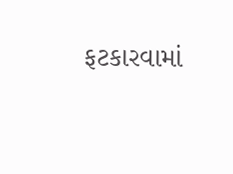ફટકારવામાં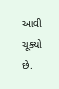આવી ચૂક્યો છે.